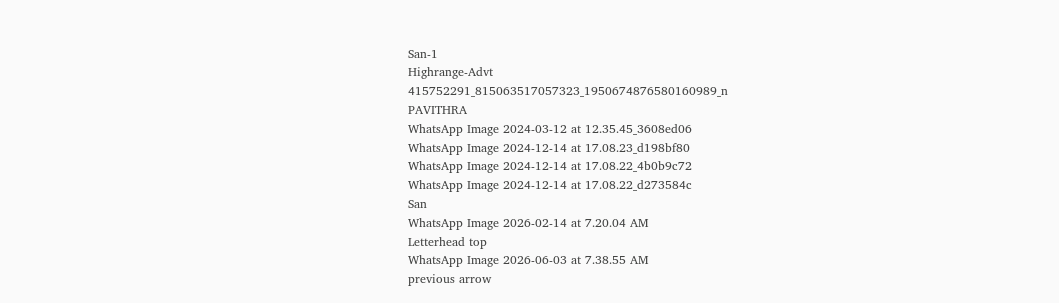San-1
Highrange-Advt
415752291_815063517057323_1950674876580160989_n
PAVITHRA
WhatsApp Image 2024-03-12 at 12.35.45_3608ed06
WhatsApp Image 2024-12-14 at 17.08.23_d198bf80
WhatsApp Image 2024-12-14 at 17.08.22_4b0b9c72
WhatsApp Image 2024-12-14 at 17.08.22_d273584c
San
WhatsApp Image 2026-02-14 at 7.20.04 AM
Letterhead top
WhatsApp Image 2026-06-03 at 7.38.55 AM
previous arrow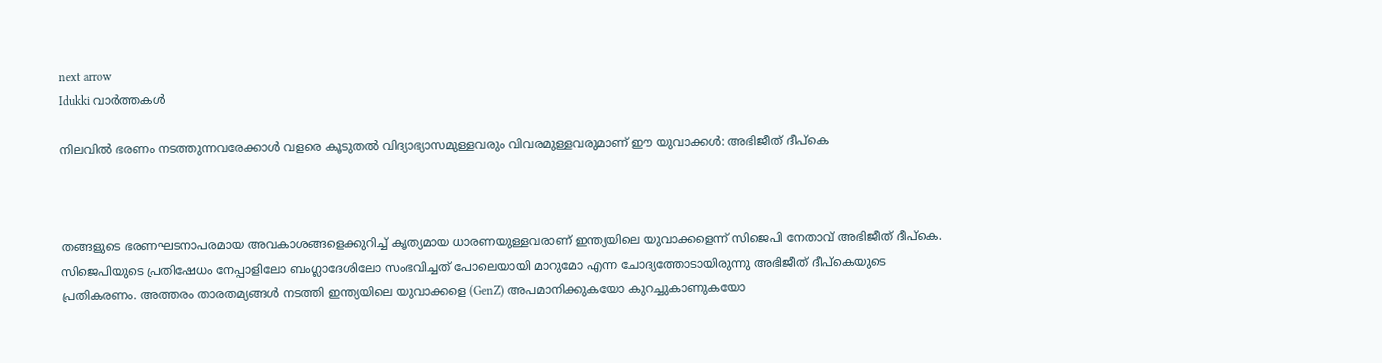next arrow
Idukki വാര്‍ത്തകള്‍

നിലവിൽ ഭരണം നടത്തുന്നവരേക്കാൾ വളരെ കൂടുതൽ വിദ്യാഭ്യാസമുള്ളവരും വിവരമുള്ളവരുമാണ് ഈ യുവാക്കൾ: അഭിജീത് ദീപ്കെ



തങ്ങളുടെ ഭരണഘടനാപരമായ അവകാശങ്ങളെക്കുറിച്ച് കൃത്യമായ ധാരണയുള്ളവരാണ് ഇന്ത്യയിലെ യുവാക്കളെന്ന് സിജെപി നേതാവ് അഭിജീത് ദീപ്കെ. സിജെപിയുടെ പ്രതിഷേധം നേപ്പാളിലോ ബംഗ്ലാദേശിലോ സംഭവിച്ചത് പോലെയായി മാറുമോ എന്ന ചോദ്യത്തോടായിരുന്നു അഭിജീത് ദീപ്കെയുടെ പ്രതികരണം. അത്തരം താരതമ്യങ്ങൾ നടത്തി ഇന്ത്യയിലെ യുവാക്കളെ (GenZ) അപമാനിക്കുകയോ കുറച്ചുകാണുകയോ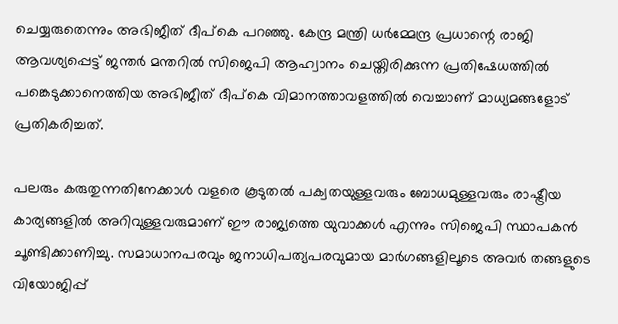ചെയ്യരുതെന്നും അഭിജീത് ദീപ്കെ പറഞ്ഞു. കേന്ദ്ര മന്ത്രി ധർമ്മേന്ദ്ര പ്രധാന്റെ രാജി ആവശ്യപ്പെട്ട് ജന്തർ മന്തറിൽ സിജെപി ആഹ്വാനം ചെയ്തിരിക്കുന്ന പ്രതിഷേധത്തിൽ പങ്കെടുക്കാനെത്തിയ അഭിജീത് ദീപ്കെ വിമാനത്താവളത്തിൽ വെച്ചാണ് മാധ്യമങ്ങളോട് പ്രതികരിച്ചത്.

പലരും കരുതുന്നതിനേക്കാൾ വളരെ കൂടുതൽ പക്വതയുള്ളവരും ബോധമുള്ളവരും രാഷ്ട്രീയ കാര്യങ്ങളിൽ അറിവുള്ളവരുമാണ് ഈ രാജ്യത്തെ യുവാക്കൾ എന്നും സിജെപി സ്ഥാപകൻ ചൂണ്ടിക്കാണിച്ചു. സമാധാനപരവും ജനാധിപത്യപരവുമായ മാർഗങ്ങളിലൂടെ അവർ തങ്ങളുടെ വിയോജിപ്പ്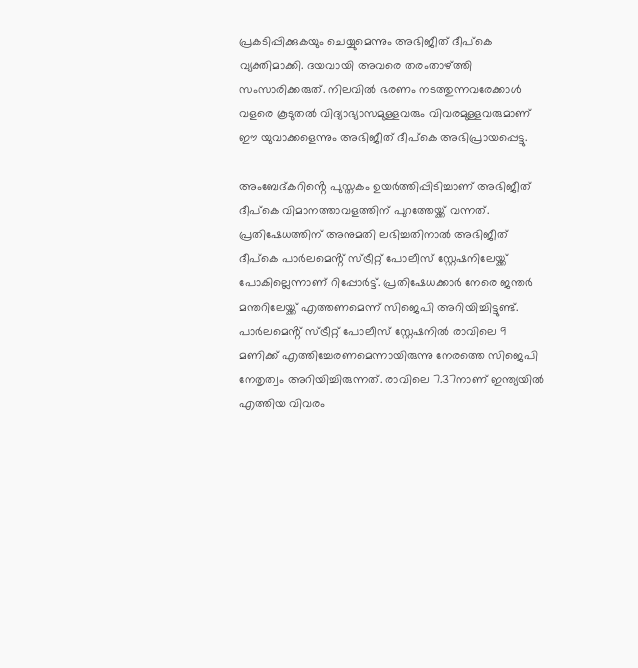പ്രകടിപ്പിക്കുകയും ചെയ്യുമെന്നും അഭിജീത് ദീപ്കെ വ്യക്തിമാക്കി. ദയവായി അവരെ തരംതാഴ്ത്തി സംസാരിക്കരുത്. നിലവിൽ ഭരണം നടത്തുന്നവരേക്കാൾ വളരെ കൂടുതൽ വിദ്യാഭ്യാസമുള്ളവരും വിവരമുള്ളവരുമാണ് ഈ യുവാക്കളെന്നും അഭിജീത് ദീപ്കെ അഭിപ്രായപ്പെട്ടു.

അംബേദ്കറിൻ്റെ പുസ്തകം ഉയർത്തിപ്പിടിച്ചാണ് അഭിജീത് ദീപ്കെ വിമാനത്താവളത്തിന് പുറത്തേയ്ക്ക് വന്നത്. പ്രതിഷേധത്തിന് അനുമതി ലഭിച്ചതിനാൽ അഭിജീത് ദീപ്കെ പാർലമെൻ്റ് സ്‌ട്രീറ്റ് പോലീസ് സ്റ്റേഷനിലേയ്ക്ക് പോകില്ലെന്നാണ് റിപ്പോർട്ട്. പ്രതിഷേധക്കാർ നേരെ ജന്തർ മന്തറിലേയ്ക്ക് എത്തണമെന്ന് സിജെപി അറിയിച്ചിട്ടുണ്ട്. പാർലമെൻ്റ് സ്‌ട്രീറ്റ് പോലീസ് സ്റ്റേഷനിൽ രാവിലെ 9 മണിക്ക് എത്തിച്ചേരണമെന്നായിരുന്നു നേരത്തെ സിജെപി നേതൃത്വം അറിയിച്ചിരുന്നത്. രാവിലെ 7.37നാണ് ഇന്ത്യയിൽ എത്തിയ വിവരം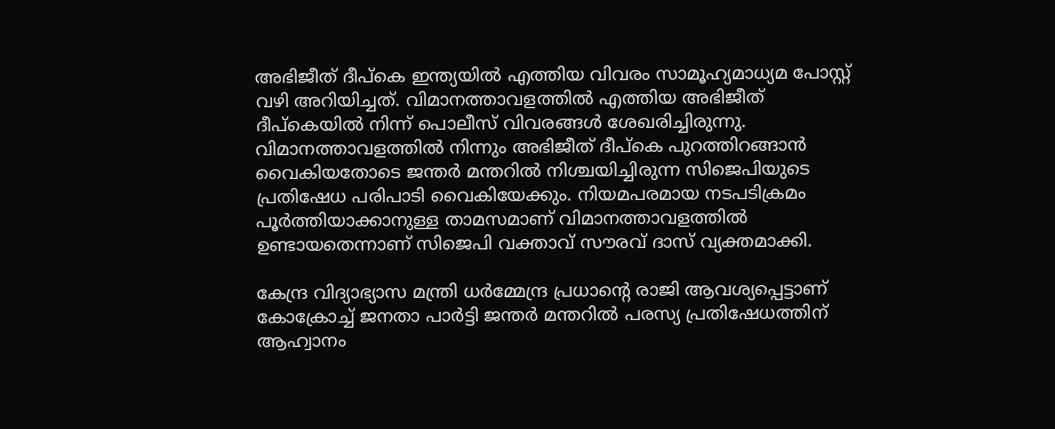അഭിജീത് ദീപ്കെ ഇന്ത്യയിൽ എത്തിയ വിവരം സാമൂഹ്യമാധ്യമ പോസ്റ്റ് വഴി അറിയിച്ചത്. വിമാനത്താവളത്തിൽ എത്തിയ അഭിജീത് ദീപ്കെയിൽ നിന്ന് പൊലീസ് വിവരങ്ങൾ ശേഖരിച്ചിരുന്നു. വിമാനത്താവളത്തിൽ നിന്നും അഭിജീത് ദീപ്കെ പുറത്തിറങ്ങാൻ വൈകിയതോടെ ജന്തർ മന്തറിൽ നിശ്ചയിച്ചിരുന്ന സിജെപിയുടെ പ്രതിഷേധ പരിപാടി വൈകിയേക്കും. നിയമപരമായ നടപടിക്രമം പൂർത്തിയാക്കാനുള്ള താമസമാണ് വിമാനത്താവളത്തിൽ ഉണ്ടായതെന്നാണ് സിജെപി വക്താവ് സൗരവ് ദാസ് വ്യക്തമാക്കി.

കേന്ദ്ര വിദ്യാഭ്യാസ മന്ത്രി ധർമ്മേന്ദ്ര പ്രധാൻ്റെ രാജി ആവശ്യപ്പെട്ടാണ് കോക്രോച്ച് ജനതാ പാർട്ടി ജന്തർ മന്തറിൽ പരസ്യ പ്രതിഷേധത്തിന് ആഹ്വാനം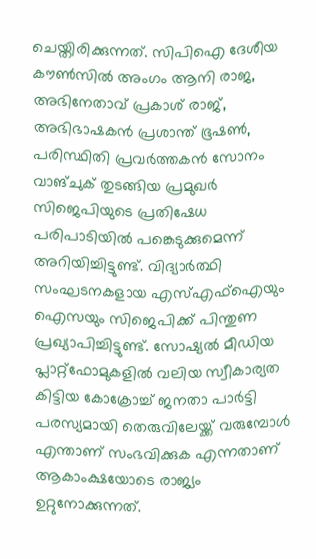ചെയ്തിരിക്കുന്നത്. സിപിഐ ദേശീയ കൗൺസിൽ അംഗം ആനി രാജ, അഭിനേതാവ് പ്രകാശ് രാജ്, അഭിഭാഷകൻ പ്രശാന്ത് ഭൂഷൺ, പരിസ്ഥിതി പ്രവർത്തകൻ സോനം വാങ്ചുക് തുടങ്ങിയ പ്രമുഖർ സിജെപിയുടെ പ്രതിഷേധ പരിപാടിയിൽ പങ്കെടുക്കുമെന്ന് അറിയിച്ചിട്ടുണ്ട്. വിദ്യാർത്ഥി സംഘടനകളായ എസ്എഫ്ഐയും ഐസയും സിജെപിക്ക് പിന്തുണ പ്രഖ്യാപിച്ചിട്ടുണ്ട്. സോഷ്യൽ മീഡിയ പ്ലാറ്റ്ഫോമുകളിൽ വലിയ സ്വീകാര്യത കിട്ടിയ കോക്രോച്ച് ജനതാ പാർട്ടി പരസ്യമായി തെരുവിലേയ്ക്ക് വരുമ്പോൾ എന്താണ് സംഭവിക്കുക എന്നതാണ് ആകാംക്ഷയോടെ രാജ്യം ഉറ്റുനോക്കുന്നത്.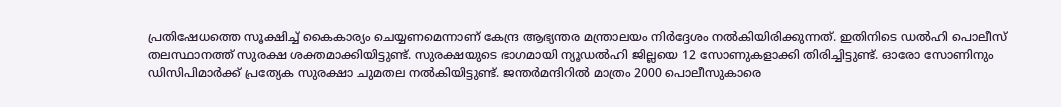പ്രതിഷേധത്തെ സൂക്ഷിച്ച് കൈകാര്യം ചെയ്യണമെന്നാണ് കേന്ദ്ര ആഭ്യന്തര മന്ത്രാലയം നിർദ്ദേശം നൽകിയിരിക്കുന്നത്. ഇതിനിടെ ഡൽഹി പൊലീസ് തലസ്ഥാനത്ത് സുരക്ഷ ശക്തമാക്കിയിട്ടുണ്ട്. സുരക്ഷയുടെ ഭാഗമായി ന്യൂഡൽഹി ജില്ലയെ 12 സോണുകളാക്കി തിരിച്ചിട്ടുണ്ട്. ഓരോ സോണിനും ഡിസിപിമാർക്ക് പ്രത്യേക സുരക്ഷാ ചുമതല നൽകിയിട്ടുണ്ട്. ജന്തർമന്ദിറിൽ മാത്രം 2000 പൊലീസുകാരെ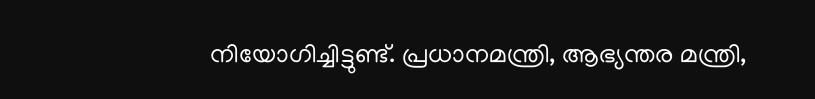നിയോഗിച്ചിട്ടുണ്ട്. പ്രധാനമന്ത്രി, ആഭ്യന്തര മന്ത്രി,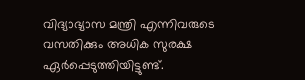വിദ്യാഭ്യാസ മന്ത്രി എന്നിവരുടെ വസതിക്കും അധിക സുരക്ഷ ഏർപ്പെടുത്തിയിട്ടുണ്ട്.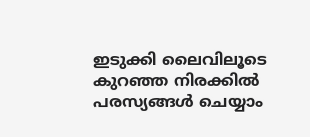ഇടുക്കി ലൈവിലൂടെ കുറഞ്ഞ നിരക്കിൽ പരസ്യങ്ങൾ ചെയ്യാം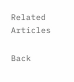Related Articles

Back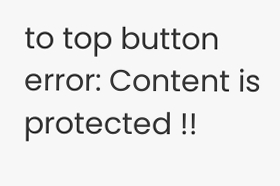to top button
error: Content is protected !!